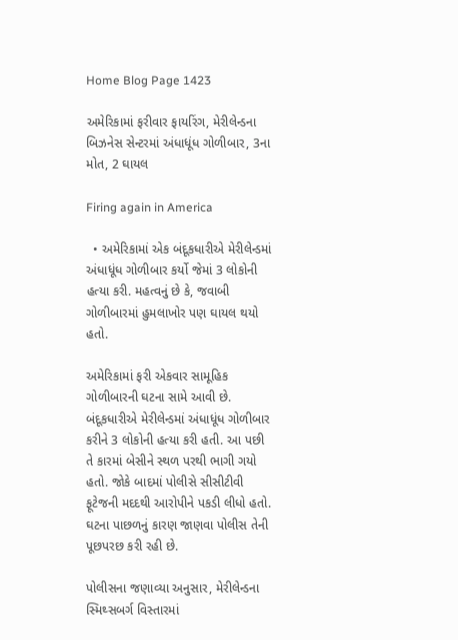Home Blog Page 1423

અમેરિકામાં ફરીવાર ફાયરિંગ, મેરીલેન્ડના બિઝનેસ સેન્ટરમાં અંધાધૂંધ ગોળીબાર, 3ના મોત, 2 ઘાયલ

Firing again in America

  • અમેરિકામાં એક બંદૂકધારીએ મેરીલેન્ડમાં અંધાધૂંધ ગોળીબાર કર્યો જેમાં 3 લોકોની હત્યા કરી. મહત્વનું છે કે, જવાબી ગોળીબારમાં હુમલાખોર પણ ઘાયલ થયો હતો.

અમેરિકામાં ફરી એકવાર સામૂહિક ગોળીબારની ઘટના સામે આવી છે. બંદૂકધારીએ મેરીલેન્ડમાં અંધાધૂંધ ગોળીબાર કરીને 3 લોકોની હત્યા કરી હતી. આ પછી તે કારમાં બેસીને સ્થળ પરથી ભાગી ગયો હતો. જોકે બાદમાં પોલીસે સીસીટીવી ફૂટેજની મદદથી આરોપીને પકડી લીધો હતો. ઘટના પાછળનું કારણ જાણવા પોલીસ તેની પૂછપરછ કરી રહી છે.

પોલીસના જણાવ્યા અનુસાર, મેરીલેન્ડના સ્મિથ્સબર્ગ વિસ્તારમાં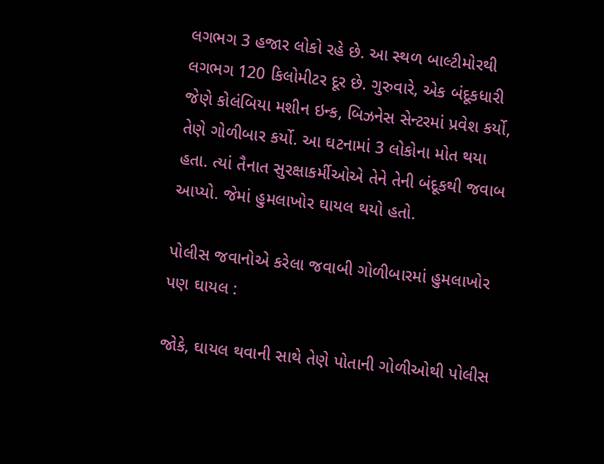લગભગ 3 હજાર લોકો રહે છે. આ સ્થળ બાલ્ટીમોરથી લગભગ 120 કિલોમીટર દૂર છે. ગુરુવારે, એક બંદૂકધારી જેણે કોલંબિયા મશીન ઇન્ક, બિઝનેસ સેન્ટરમાં પ્રવેશ કર્યો, તેણે ગોળીબાર કર્યો. આ ઘટનામાં 3 લોકોના મોત થયા હતા. ત્યાં તૈનાત સુરક્ષાકર્મીઓએ તેને તેની બંદૂકથી જવાબ આપ્યો. જેમાં હુમલાખોર ઘાયલ થયો હતો.

પોલીસ જવાનોએ કરેલા જવાબી ગોળીબારમાં હુમલાખોર પણ ઘાયલ :

જોકે, ઘાયલ થવાની સાથે તેણે પોતાની ગોળીઓથી પોલીસ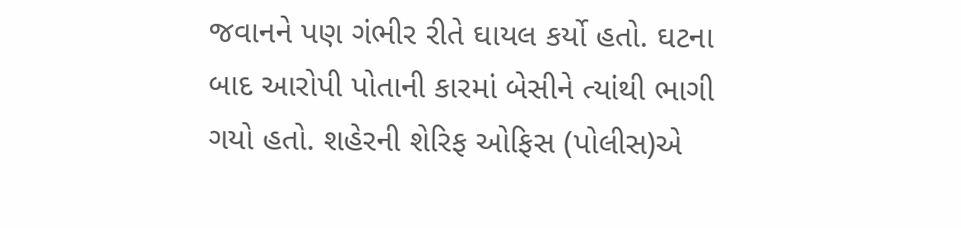જવાનને પણ ગંભીર રીતે ઘાયલ કર્યો હતો. ઘટના બાદ આરોપી પોતાની કારમાં બેસીને ત્યાંથી ભાગી ગયો હતો. શહેરની શેરિફ ઓફિસ (પોલીસ)એ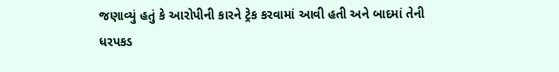જણાવ્યું હતું કે આરોપીની કારને ટ્રેક કરવામાં આવી હતી અને બાદમાં તેની ધરપકડ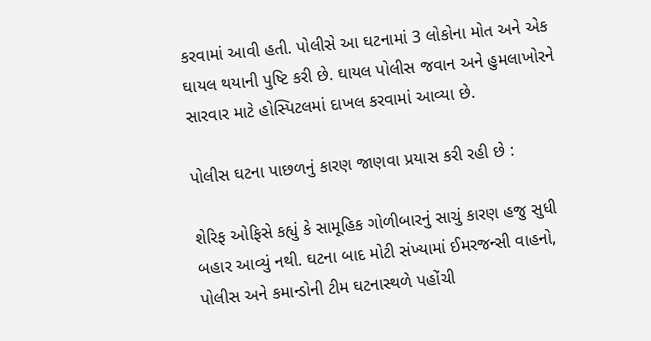કરવામાં આવી હતી. પોલીસે આ ઘટનામાં 3 લોકોના મોત અને એક ઘાયલ થયાની પુષ્ટિ કરી છે. ઘાયલ પોલીસ જવાન અને હુમલાખોરને સારવાર માટે હોસ્પિટલમાં દાખલ કરવામાં આવ્યા છે.

પોલીસ ઘટના પાછળનું કારણ જાણવા પ્રયાસ કરી રહી છે :

શેરિફ ઓફિસે કહ્યું કે સામૂહિક ગોળીબારનું સાચું કારણ હજુ સુધી બહાર આવ્યું નથી. ઘટના બાદ મોટી સંખ્યામાં ઈમરજન્સી વાહનો, પોલીસ અને કમાન્ડોની ટીમ ઘટનાસ્થળે પહોંચી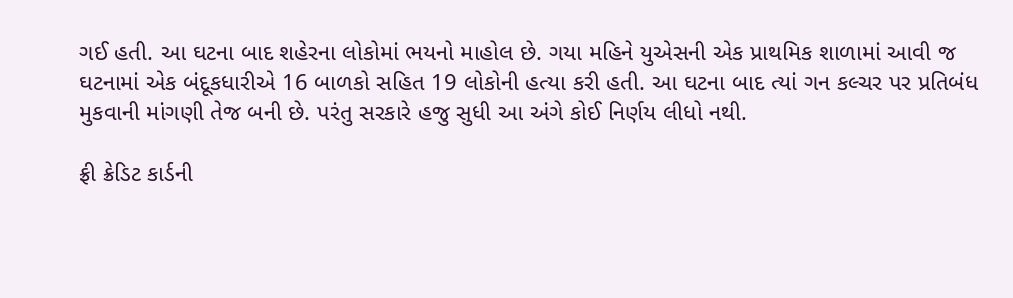ગઈ હતી. આ ઘટના બાદ શહેરના લોકોમાં ભયનો માહોલ છે. ગયા મહિને યુએસની એક પ્રાથમિક શાળામાં આવી જ ઘટનામાં એક બંદૂકધારીએ 16 બાળકો સહિત 19 લોકોની હત્યા કરી હતી. આ ઘટના બાદ ત્યાં ગન કલ્ચર પર પ્રતિબંધ મુકવાની માંગણી તેજ બની છે. પરંતુ સરકારે હજુ સુધી આ અંગે કોઈ નિર્ણય લીધો નથી.

ફ્રી ક્રેડિટ કાર્ડની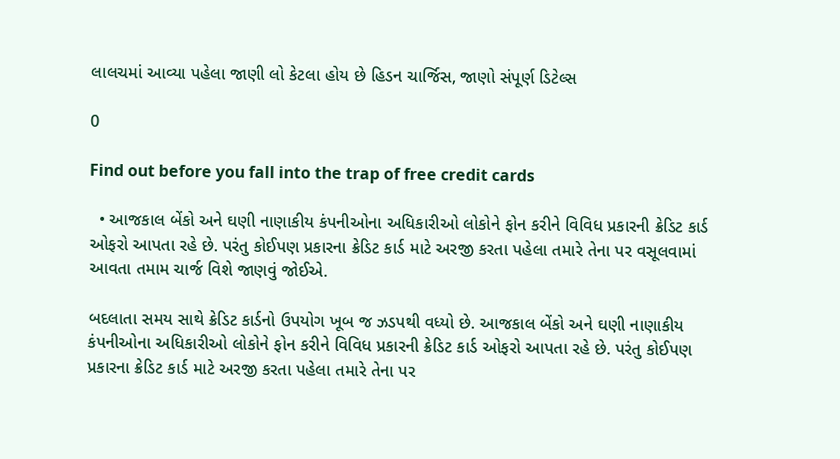લાલચમાં આવ્યા પહેલા જાણી લો કેટલા હોય છે હિડન ચાર્જિસ, જાણો સંપૂર્ણ ડિટેલ્સ

0

Find out before you fall into the trap of free credit cards

  • આજકાલ બેંકો અને ઘણી નાણાકીય કંપનીઓના અધિકારીઓ લોકોને ફોન કરીને વિવિધ પ્રકારની ક્રેડિટ કાર્ડ ઓફરો આપતા રહે છે. પરંતુ કોઈપણ પ્રકારના ક્રેડિટ કાર્ડ માટે અરજી કરતા પહેલા તમારે તેના પર વસૂલવામાં આવતા તમામ ચાર્જ વિશે જાણવું જોઈએ.

બદલાતા સમય સાથે ક્રેડિટ કાર્ડનો ઉપયોગ ખૂબ જ ઝડપથી વધ્યો છે. આજકાલ બેંકો અને ઘણી નાણાકીય કંપનીઓના અધિકારીઓ લોકોને ફોન કરીને વિવિધ પ્રકારની ક્રેડિટ કાર્ડ ઓફરો આપતા રહે છે. પરંતુ કોઈપણ પ્રકારના ક્રેડિટ કાર્ડ માટે અરજી કરતા પહેલા તમારે તેના પર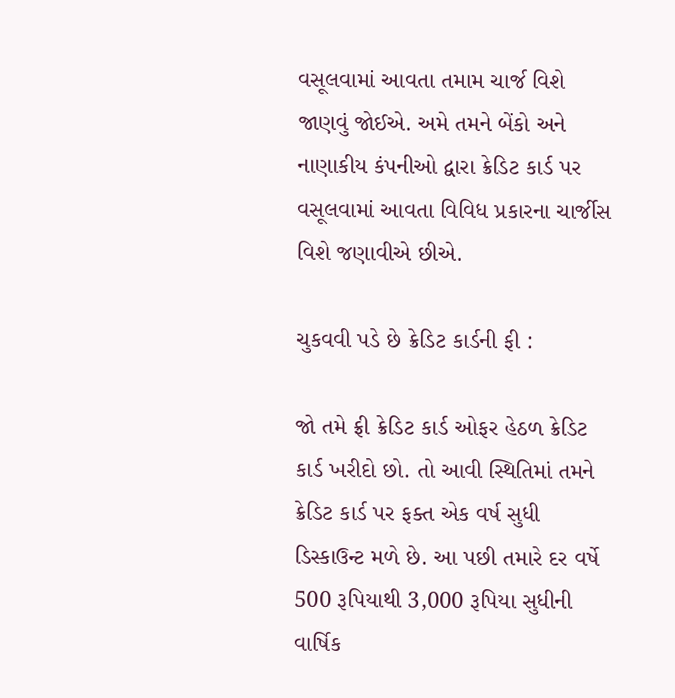વસૂલવામાં આવતા તમામ ચાર્જ વિશે જાણવું જોઈએ. અમે તમને બેંકો અને નાણાકીય કંપનીઓ દ્વારા ક્રેડિટ કાર્ડ પર વસૂલવામાં આવતા વિવિધ પ્રકારના ચાર્જીસ વિશે જણાવીએ છીએ.

ચુકવવી પડે છે ક્રેડિટ કાર્ડની ફી :

જો તમે ફ્રી ક્રેડિટ કાર્ડ ઓફર હેઠળ ક્રેડિટ કાર્ડ ખરીદો છો. તો આવી સ્થિતિમાં તમને ક્રેડિટ કાર્ડ પર ફક્ત એક વર્ષ સુધી ડિસ્કાઉન્ટ મળે છે. આ પછી તમારે દર વર્ષે 500 રૂપિયાથી 3,000 રૂપિયા સુધીની વાર્ષિક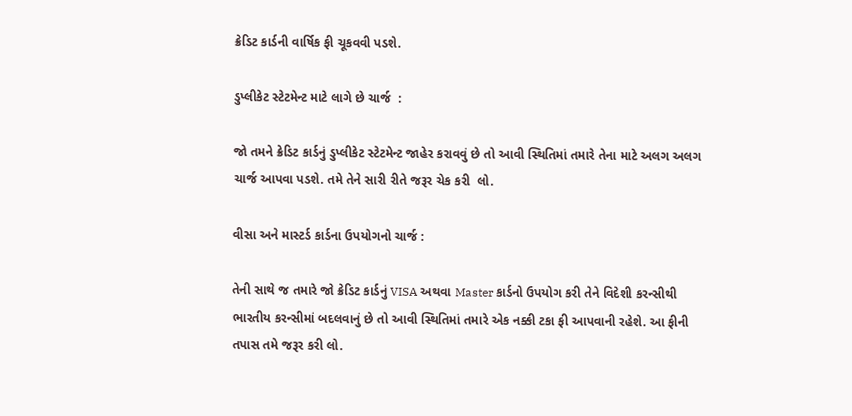ક્રેડિટ કાર્ડની વાર્ષિક ફી ચૂકવવી પડશે.

ડુપ્લીકેટ સ્ટેટમેન્ટ માટે લાગે છે ચાર્જ  :

જો તમને ક્રેડિટ કાર્ડનું ડુપ્લીકેટ સ્ટેટમેન્ટ જાહેર કરાવવું છે તો આવી સ્થિતિમાં તમારે તેના માટે અલગ અલગ ચાર્જ આપવા પડશે. તમે તેને સારી રીતે જરૂર ચેક કરી  લો.

વીસા અને માસ્ટર્ડ કાર્ડના ઉપયોગનો ચાર્જ :

તેની સાથે જ તમારે જો ક્રેડિટ કાર્ડનું VISA અથવા Master કાર્ડનો ઉપયોગ કરી તેને વિદેશી કરન્સીથી ભારતીય કરન્સીમાં બદલવાનું છે તો આવી સ્થિતિમાં તમારે એક નક્કી ટકા ફી આપવાની રહેશે. આ ફીની તપાસ તમે જરૂર કરી લો.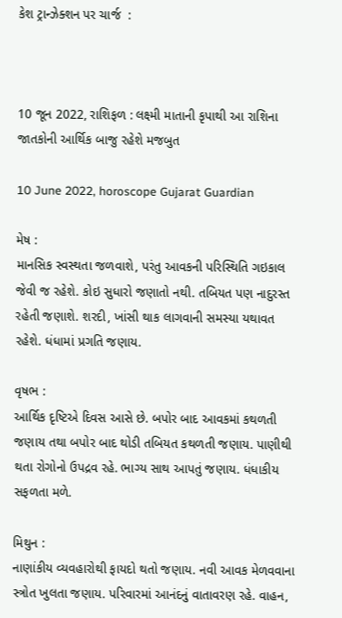કેશ ટ્રાન્ઝેક્શન પર ચાર્જ  :



10 જૂન 2022, રાશિફળ : લક્ષ્મી માતાની કૃપાથી આ રાશિના જાતકોની આર્થિક બાજુ રહેશે મજબુત

10 June 2022, horoscope Gujarat Guardian

મેષ :
માનસિક સ્વસ્થતા જળવાશે, પરંતુ આવકની પરિસ્થિતિ ગઇકાલ જેવી જ રહેશે. કોઇ સુધારો જણાતો નથી. તબિયત પણ નાદુરસ્ત રહેતી જણાશે. શરદી, ખાંસી થાક લાગવાની સમસ્યા યથાવત રહેશે. ધંધામાં પ્રગતિ જણાય.

વૃષભ :
આર્થિક દૃષ્ટિએ દિવસ આસે છે. બપોર બાદ આવકમાં કથળતી જણાય તથા બપોર બાદ થોડી તબિયત કથળતી જણાય. પાણીથી થતા રોગોનો ઉપદ્રવ રહે. ભાગ્ય સાથ આપતું જણાય. ધંધાકીય સફળતા મળે.

મિથુન :
નાણાંકીય વ્યવહારોથી ફાયદો થતો જણાય. નવી આવક મેળવવાના સ્ત્રોત ખુલતા જણાય. પરિવારમાં આનંદનું વાતાવરણ રહે. વાહન,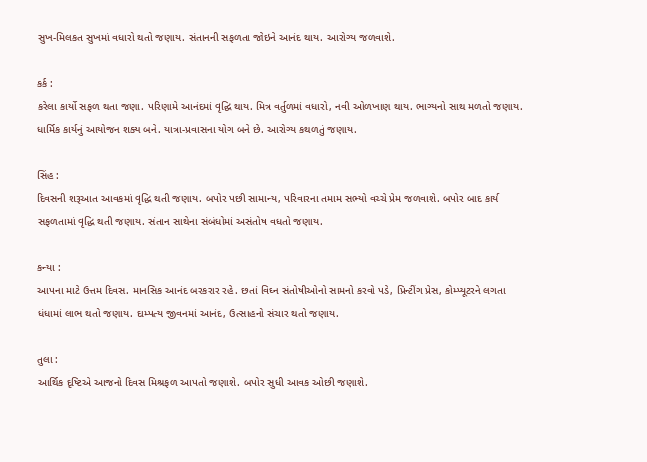સુખ-મિલકત સુખમાં વધારો થતો જણાય. સંતાનની સફળતા જોઇને આનંદ થાય. આરોગ્ય જળવાશે.

કર્ક :
કરેલા કાર્યો સફળ થતા જણા. પરિણામે આનંદમાં વૃદ્ઘિ થાય. મિત્ર વર્તુળમાં વધારો, નવી ઓળખાણ થાય. ભાગ્યનો સાથ મળતો જણાય. ધાર્મિક કાર્યનું આયોજન શક્ય બને. યાત્રા-પ્રવાસના યોગ બને છે. આરોગ્ય કથળતું જણાય.

સિંહ :
દિવસની શરૂઆત આવકમાં વૃદ્ધિ થતી જણાય. બપોર પછી સામાન્ય, પરિવારના તમામ સભ્યો વચ્ચે પ્રેમ જળવાશે. બપોર બાદ કાર્ય સફળતામાં વૃદ્ધિ થતી જણાય. સંતાન સાથેના સંબંધોમાં અસંતોષ વધતો જણાય.

કન્યા :
આપના માટે ઉત્તમ દિવસ. માનસિક આનંદ બરકરાર રહે. છતાં વિઘ્‍ન સંતોષીઓનો સામનો કરવો પડે, પ્રિન્ટીંગ પ્રેસ, કોમ્પ્યૂટરને લગતા ધંધામાં લાભ થતો જણાય. દામ્પત્ય જીવનમાં આનંદ, ઉત્સાહનો સંચાર થતો જણાય.

તુલા :
આર્થિક દૃષ્ટિએ આજનો દિવસ મિશ્રફળ આપતો જણાશે. બપોર સુધી આવક ઓછી જણાશે.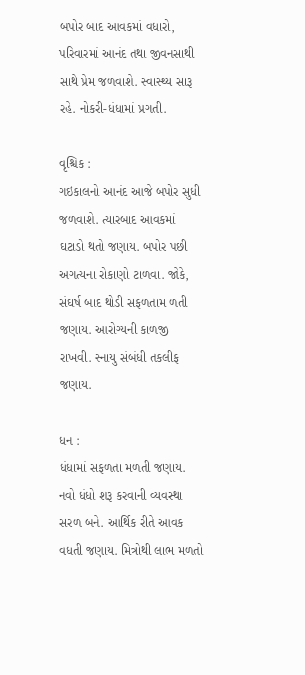બપોર બાદ આવકમાં વધારો, પરિવારમાં આનંદ તથા જીવનસાથી સાથે પ્રેમ જળવાશે. સ્વાસ્થ્ય સારૂ રહે. નોકરી-ધંધામાં પ્રગતી.

વૃશ્ચિક :
ગઇકાલનો આનંદ આજે બપોર સુધી જળવાશે. ત્યારબાદ આવકમાં ઘટાડો થતો જણાય. બપોર પછી અગત્યના રોકાણો ટાળવા. જોકે, સંઘર્ષ બાદ થોડી સફળતામ ળતી જણાય. આરોગ્યની કાળજી રાખવી. સ્નાયુ સંબંધી તકલીફ જણાય.

ધન :
ધંધામાં સફળતા મળતી જણાય. નવો ધંધો શરૂ કરવાની વ્યવસ્થા સરળ બને. આર્થિક રીતે આવક વધતી જણાય. મિત્રોથી લાભ મળતો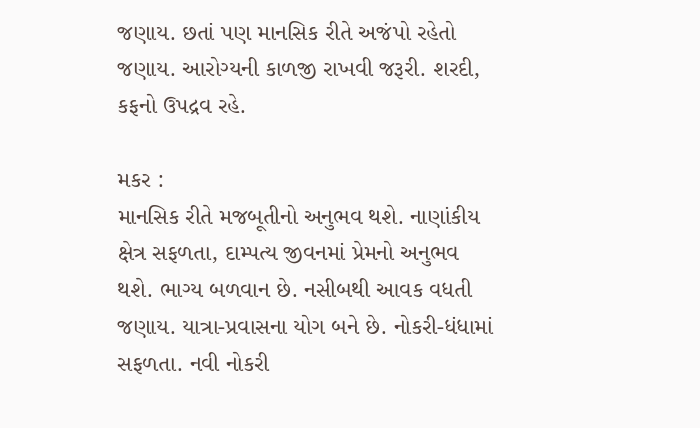જણાય. છતાં પણ માનસિક રીતે અજંપો રહેતો જણાય. આરોગ્યની કાળજી રાખવી જરૂરી. શરદી, કફનો ઉપદ્રવ રહે.

મકર :
માનસિક રીતે મજબૂતીનો અનુભવ થશે. નાણાંકીય ક્ષેત્ર સફળતા, દામ્પત્ય જીવનમાં પ્રેમનો અનુભવ થશે. ભાગ્ય બળવાન છે. નસીબથી આવક વધતી જણાય. યાત્રા-પ્રવાસના યોગ બને છે. નોકરી-ધંધામાં સફળતા. નવી નોકરી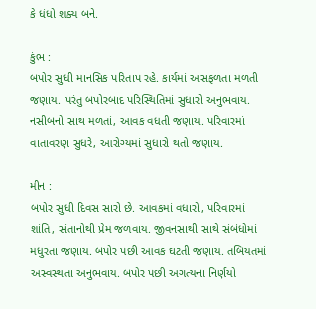કે ધંધો શક્ય બને.

કુંભ :
બપોર સુધી માનસિક પરિતાપ રહે. કાર્યમાં અસફળતા મળતી જણાય. પરંતુ બપોરબાદ પરિસ્થિતિમાં સુધારો અનુભવાય. નસીબનો સાથ મળતાં, આવક વધતી જણાય. પરિવારમાં વાતાવરણ સુધરે, આરોગ્યમાં સુધારો થતો જણાય.

મીન :
બપોર સુધી દિવસ સારો છે. આવકમાં વધારો, પરિવારમાં શાંતિ, સંતાનોથી પ્રેમ જળવાય. જીવનસાથી સાથે સંબંધોમાં મધુરતા જણાય. બપોર પછી આવક ઘટતી જણાય. તબિયતમાં અસ્વસ્થતા અનુભવાય. બપોર પછી અગત્યના નિર્ણયો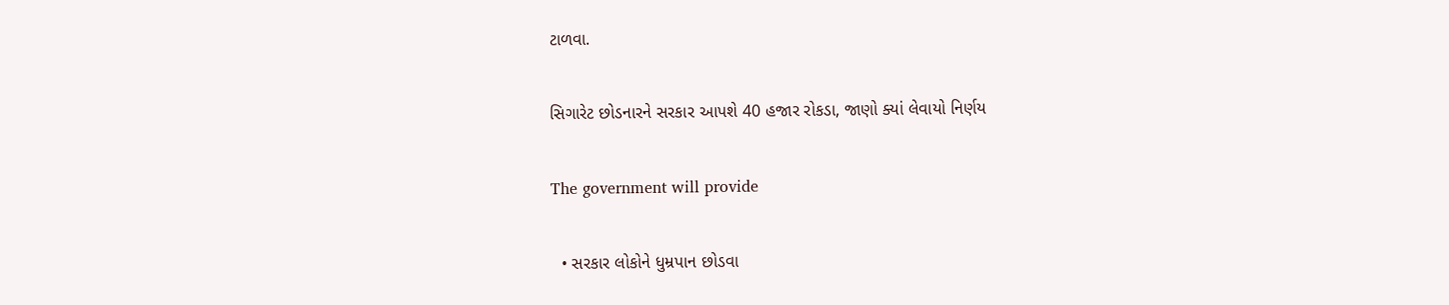ટાળવા.

સિગારેટ છોડનારને સરકાર આપશે 40 હજાર રોકડા, જાણો ક્યાં લેવાયો નિર્ણય

The government will provide

  • સરકાર લોકોને ધુમ્રપાન છોડવા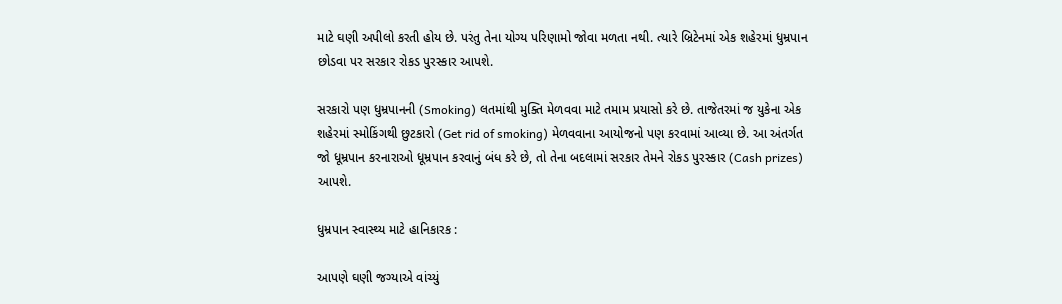માટે ઘણી અપીલો કરતી હોય છે. પરંતુ તેના યોગ્ય પરિણામો જોવા મળતા નથી. ત્યારે બ્રિટેનમાં એક શહેરમાં ધુમ્રપાન છોડવા પર સરકાર રોકડ પુરસ્કાર આપશે.

સરકારો પણ ધુમ્રપાનની (Smoking) લતમાંથી મુક્તિ મેળવવા માટે તમામ પ્રયાસો કરે છે. તાજેતરમાં જ યુકેના એક શહેરમાં સ્મોકિંગથી છુટકારો (Get rid of smoking) મેળવવાના આયોજનો પણ કરવામાં આવ્યા છે. આ અંતર્ગત જો ધૂમ્રપાન કરનારાઓ ધૂમ્રપાન કરવાનું બંધ કરે છે, તો તેના બદલામાં સરકાર તેમને રોકડ પુરસ્કાર (Cash prizes) આપશે.

ધુમ્રપાન સ્વાસ્થ્ય માટે હાનિકારક :

આપણે ઘણી જગ્યાએ વાંચ્યું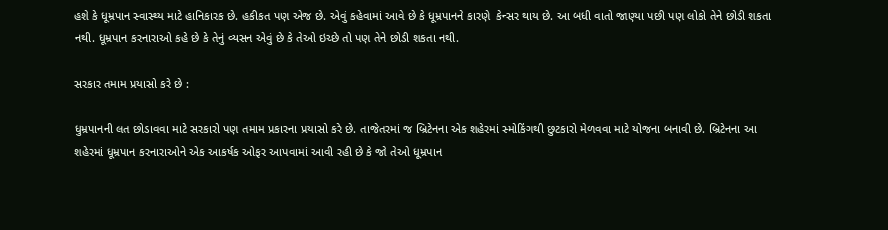હશે કે ધૂમ્રપાન સ્વાસ્થ્ય માટે હાનિકારક છે. હકીકત પણ એજ છે. એવું કહેવામાં આવે છે કે ધૂમ્રપાનને કારણે  કેન્સર થાય છે. આ બધી વાતો જાણ્યા પછી પણ લોકો તેને છોડી શકતા નથી. ધૂમ્રપાન કરનારાઓ કહે છે કે તેનું વ્યસન એવું છે કે તેઓ ઇચ્છે તો પણ તેને છોડી શકતા નથી.

સરકાર તમામ પ્રયાસો કરે છે :

ધુમ્રપાનની લત છોડાવવા માટે સરકારો પણ તમામ પ્રકારના પ્રયાસો કરે છે. તાજેતરમાં જ બ્રિટેનના એક શહેરમાં સ્મોકિંગથી છુટકારો મેળવવા માટે યોજના બનાવી છે. બ્રિટેનના આ શહેરમાં ધૂમ્રપાન કરનારાઓને એક આકર્ષક ઓફર આપવામાં આવી રહી છે કે જો તેઓ ધૂમ્રપાન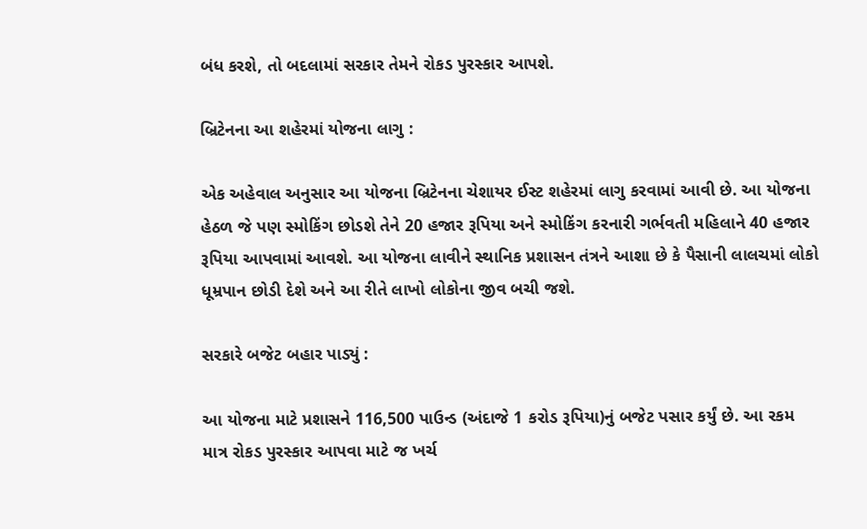બંધ કરશે, તો બદલામાં સરકાર તેમને રોકડ પુરસ્કાર આપશે.

બ્રિટેનના આ શહેરમાં યોજના લાગુ :

એક અહેવાલ અનુસાર આ યોજના બ્રિટેનના ચેશાયર ઈસ્ટ શહેરમાં લાગુ કરવામાં આવી છે. આ યોજના હેઠળ જે પણ સ્મોકિંગ છોડશે તેને 20 હજાર રૂપિયા અને સ્મોકિંગ કરનારી ગર્ભવતી મહિલાને 40 હજાર રૂપિયા આપવામાં આવશે. આ યોજના લાવીને સ્થાનિક પ્રશાસન તંત્રને આશા છે કે પૈસાની લાલચમાં લોકો ધૂમ્રપાન છોડી દેશે અને આ રીતે લાખો લોકોના જીવ બચી જશે.

સરકારે બજેટ બહાર પાડ્યું :

આ યોજના માટે પ્રશાસને 116,500 પાઉન્ડ (અંદાજે 1 કરોડ રૂપિયા)નું બજેટ પસાર કર્યું છે. આ રકમ માત્ર રોકડ પુરસ્કાર આપવા માટે જ ખર્ચ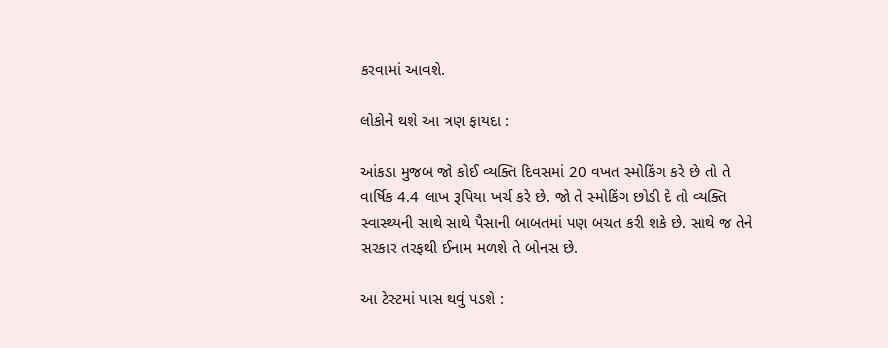કરવામાં આવશે.

લોકોને થશે આ ત્રણ ફાયદા :

આંકડા મુજબ જો કોઈ વ્યક્તિ દિવસમાં 20 વખત સ્મોકિંગ કરે છે તો તે વાર્ષિક 4.4 લાખ રૂપિયા ખર્ચ કરે છે. જો તે સ્મોકિંગ છોડી દે તો વ્યક્તિ સ્વાસ્થ્યની સાથે સાથે પૈસાની બાબતમાં પણ બચત કરી શકે છે. સાથે જ તેને સરકાર તરફથી ઈનામ મળશે તે બોનસ છે.

આ ટેસ્ટમાં પાસ થવું પડશે :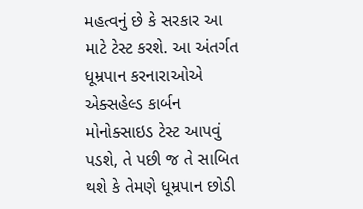મહત્વનું છે કે સરકાર આ માટે ટેસ્ટ કરશે. આ અંતર્ગત ધૂમ્રપાન કરનારાઓએ એક્સહેલ્ડ કાર્બન મોનોક્સાઇડ ટેસ્ટ આપવું પડશે, તે પછી જ તે સાબિત થશે કે તેમણે ધૂમ્રપાન છોડી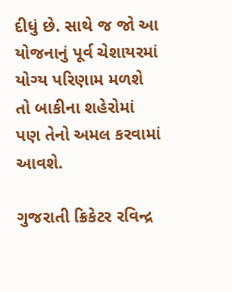દીધું છે. સાથે જ જો આ યોજનાનું પૂર્વ ચેશાયરમાં યોગ્ય પરિણામ મળશે તો બાકીના શહેરોમાં પણ તેનો અમલ કરવામાં આવશે.

ગુજરાતી ક્રિકેટર રવિન્દ્ર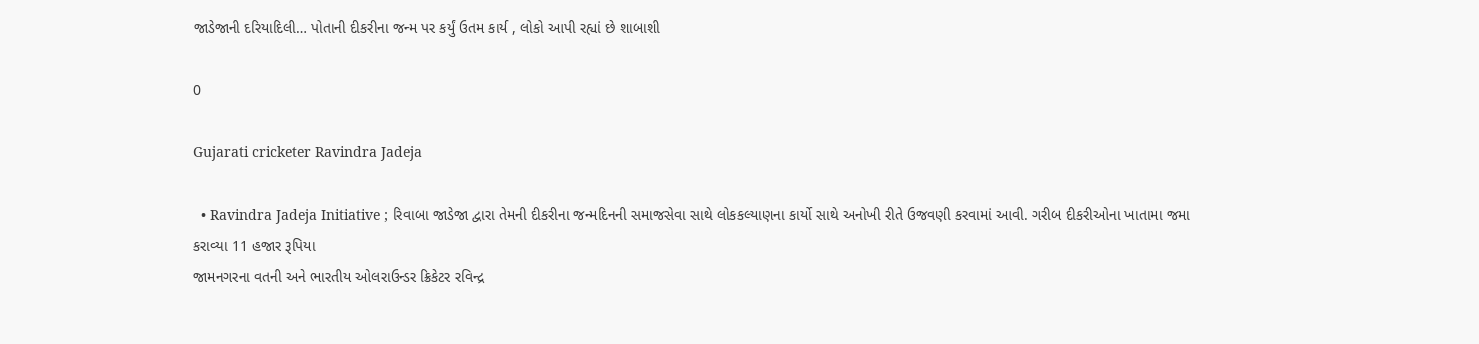જાડેજાની દરિયાદિલી… પોતાની દીકરીના જન્મ પર કર્યું ઉતમ કાર્ય , લોકો આપી રહ્યાં છે શાબાશી

0

Gujarati cricketer Ravindra Jadeja

  • Ravindra Jadeja Initiative ; રિવાબા જાડેજા દ્વારા તેમની દીકરીના જન્મદિનની સમાજસેવા સાથે લોકકલ્યાણના કાર્યો સાથે અનોખી રીતે ઉજવણી કરવામાં આવી. ગરીબ દીકરીઓના ખાતામા જમા કરાવ્યા 11 હજાર રૂપિયા
જામનગરના વતની અને ભારતીય ઓલરાઉન્ડર ક્રિકેટર રવિન્દ્ર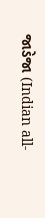જાડેજા (Indian all-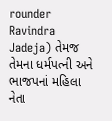rounder Ravindra Jadeja) તેમજ તેમના ધર્મપત્ની અને ભાજપનાં મહિલા નેતા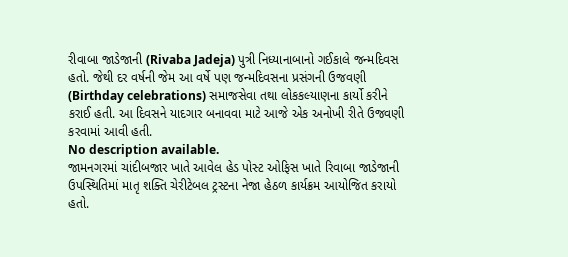રીવાબા જાડેજાની (Rivaba Jadeja) પુત્રી નિધ્યાનાબાનો ગઈકાલે જન્મદિવસ હતો. જેથી દર વર્ષની જેમ આ વર્ષે પણ જન્મદિવસના પ્રસંગની ઉજવણી (Birthday celebrations) સમાજસેવા તથા લોકકલ્યાણના કાર્યો કરીને કરાઈ હતી. આ દિવસને યાદગાર બનાવવા માટે આજે એક અનોખી રીતે ઉજવણી કરવામાં આવી હતી.
No description available.
જામનગરમાં ચાંદીબજાર ખાતે આવેલ હેડ પોસ્ટ ઓફિસ ખાતે રિવાબા જાડેજાની ઉપસ્થિતિમાં માતૃ શક્તિ ચેરીટેબલ ટ્રસ્ટના નેજા હેઠળ કાર્યક્રમ આયોજિત કરાયો હતો.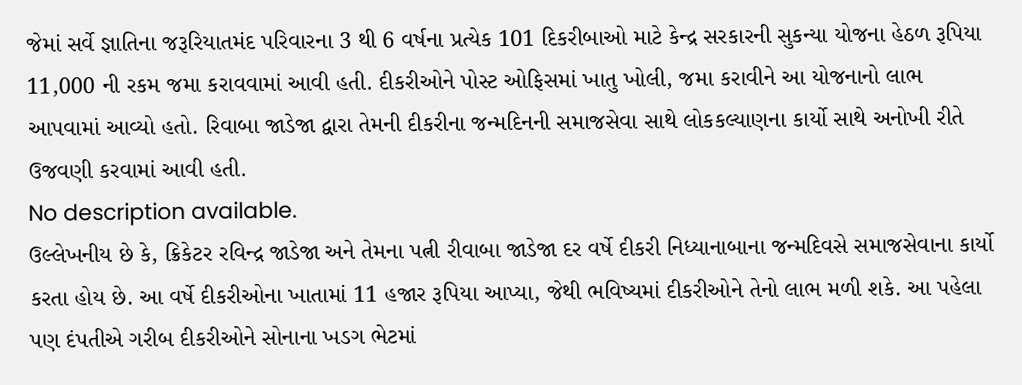જેમાં સર્વે જ્ઞાતિના જરૂરિયાતમંદ પરિવારના 3 થી 6 વર્ષના પ્રત્યેક 101 દિકરીબાઓ માટે કેન્દ્ર સરકારની સુકન્યા યોજના હેઠળ રૂપિયા 11,000 ની રકમ જમા કરાવવામાં આવી હતી. દીકરીઓને પોસ્ટ ઓફિસમાં ખાતુ ખોલી, જમા કરાવીને આ યોજનાનો લાભ આપવામાં આવ્યો હતો. રિવાબા જાડેજા દ્વારા તેમની દીકરીના જન્મદિનની સમાજસેવા સાથે લોકકલ્યાણના કાર્યો સાથે અનોખી રીતે ઉજવણી કરવામાં આવી હતી.
No description available.
ઉલ્લેખનીય છે કે, ક્રિકેટર રવિન્દ્ર જાડેજા અને તેમના પત્ની રીવાબા જાડેજા દર વર્ષે દીકરી નિધ્યાનાબાના જન્મદિવસે સમાજસેવાના કાર્યો કરતા હોય છે. આ વર્ષે દીકરીઓના ખાતામાં 11 હજાર રૂપિયા આપ્યા, જેથી ભવિષ્યમાં દીકરીઓને તેનો લાભ મળી શકે. આ પહેલા પણ દંપતીએ ગરીબ દીકરીઓને સોનાના ખડગ ભેટમાં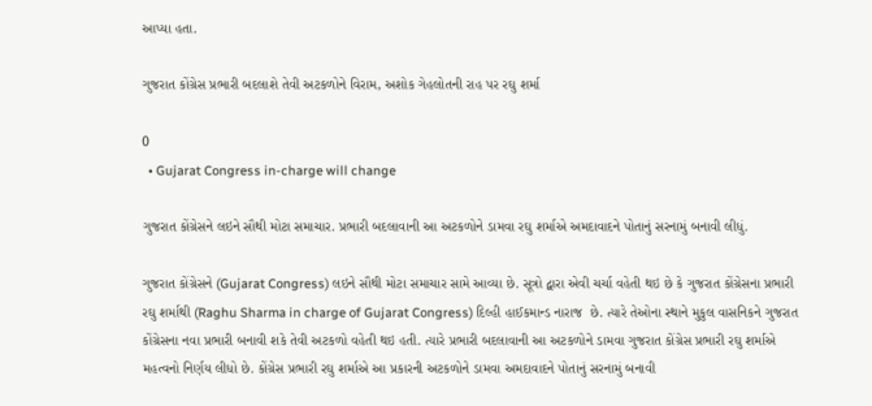આપ્યા હતા.

ગુજરાત કોંગ્રેસ પ્રભારી બદલાશે તેવી અટકળોને વિરામ, અશોક ગેહલોતની રાહ પર રઘુ શર્મા

0
  • Gujarat Congress in-charge will change

ગુજરાત કોંગ્રેસને લઇને સૌથી મોટા સમાચાર. પ્રભારી બદલાવાની આ અટકળોને ડામવા રઘુ શર્માએ અમદાવાદને પોતાનું સરનામું બનાવી લીધું.

ગુજરાત કોંગ્રેસને (Gujarat Congress) લઇને સૌથી મોટા સમાચાર સામે આવ્યા છે. સૂત્રો દ્વારા એવી ચર્ચા વહેતી થઇ છે કે ગુજરાત કોંગ્રેસના પ્રભારી રઘુ શર્માથી (Raghu Sharma in charge of Gujarat Congress) દિલ્હી હાઈકમાન્ડ નારાજ  છે. ત્યારે તેઓના સ્થાને મુકુલ વાસનિકને ગુજરાત કોંગ્રેસના નવા પ્રભારી બનાવી શકે તેવી અટકળો વહેતી થઇ હતી. ત્યારે પ્રભારી બદલાવાની આ અટકળોને ડામવા ગુજરાત કોંગ્રેસ પ્રભારી રઘુ શર્માએ મહત્વનો નિર્ણય લીધો છે. કોંગ્રેસ પ્રભારી રઘુ શર્માએ આ પ્રકારની અટકળોને ડામવા અમદાવાદને પોતાનું સરનામું બનાવી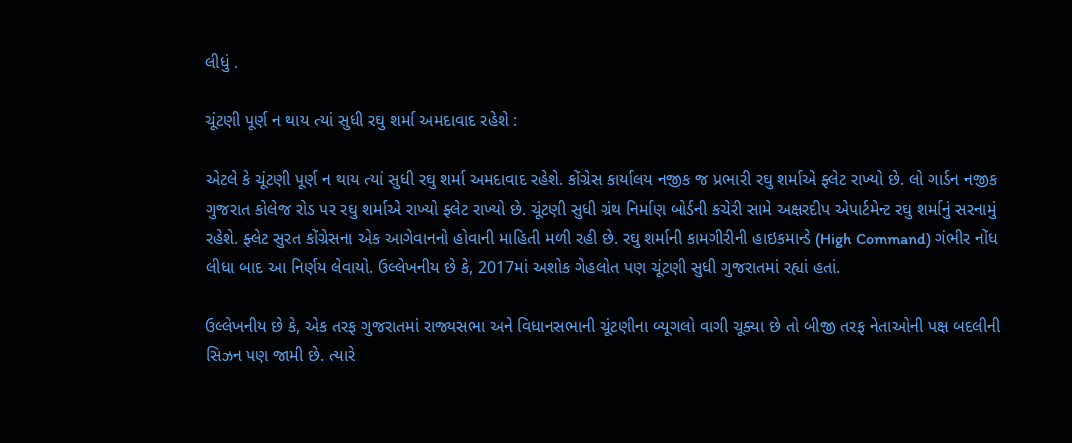લીધું .

ચૂંટણી પૂર્ણ ન થાય ત્યાં સુધી રઘુ શર્મા અમદાવાદ રહેશે :

એટલે કે ચૂંટણી પૂર્ણ ન થાય ત્યાં સુધી રઘુ શર્મા અમદાવાદ રહેશે. કોંગ્રેસ કાર્યાલય નજીક જ પ્રભારી રઘુ શર્માએ ફ્લેટ રાખ્યો છે. લો ગાર્ડન નજીક ગુજરાત કોલેજ રોડ પર રઘુ શર્માએ રાખ્યો ફ્લેટ રાખ્યો છે. ચૂંટણી સુધી ગ્રંથ નિર્માણ બોર્ડની કચેરી સામે અક્ષરદીપ એપાર્ટમેન્ટ રઘુ શર્માનું સરનામું રહેશે. ફ્લેટ સુરત કોંગ્રેસના એક આગેવાનનો હોવાની માહિતી મળી રહી છે. રઘુ શર્માની કામગીરીની હાઇકમાન્ડે (High Command) ગંભીર નોંધ લીધા બાદ આ નિર્ણય લેવાયો. ઉલ્લેખનીય છે કે, 2017માં અશોક ગેહલોત પણ ચૂંટણી સુધી ગુજરાતમાં રહ્યાં હતાં.

ઉલ્લેખનીય છે કે, એક તરફ ગુજરાતમાં રાજ્યસભા અને વિધાનસભાની ચૂંટણીના બ્યૂગલો વાગી ચૂક્યા છે તો બીજી તરફ નેતાઓની પક્ષ બદલીની સિઝન પણ જામી છે. ત્યારે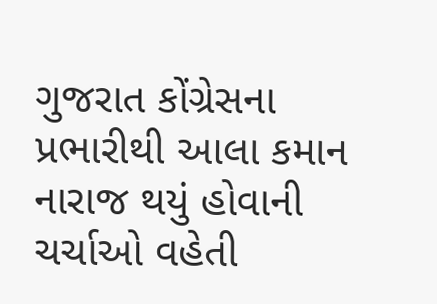ગુજરાત કોંગ્રેસના પ્રભારીથી આલા કમાન નારાજ થયું હોવાની ચર્ચાઓ વહેતી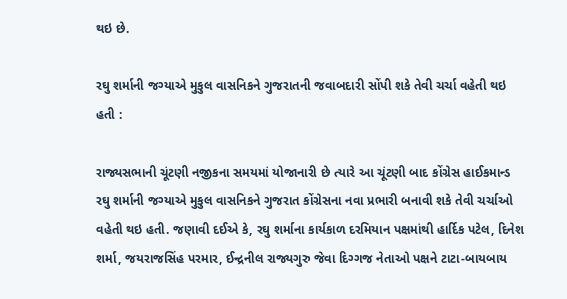થઇ છે.

રઘુ શર્માની જગ્યાએ મુકુલ વાસનિકને ગુજરાતની જવાબદારી સોંપી શકે તેવી ચર્ચા વહેતી થઇ હતી :

રાજ્યસભાની ચૂંટણી નજીકના સમયમાં યોજાનારી છે ત્યારે આ ચૂંટણી બાદ કોંગ્રેસ હાઈકમાન્ડ રઘુ શર્માની જગ્યાએ મુકુલ વાસનિકને ગુજરાત કોંગ્રેસના નવા પ્રભારી બનાવી શકે તેવી ચર્ચાઓ વહેતી થઇ હતી. જણાવી દઈએ કે, રઘુ શર્માના કાર્યકાળ દરમિયાન પક્ષમાંથી હાર્દિક પટેલ, દિનેશ શર્મા, જયરાજસિંહ પરમાર, ઈન્દ્રનીલ રાજ્યગુરુ જેવા દિગ્ગજ નેતાઓ પક્ષને ટાટા-બાયબાય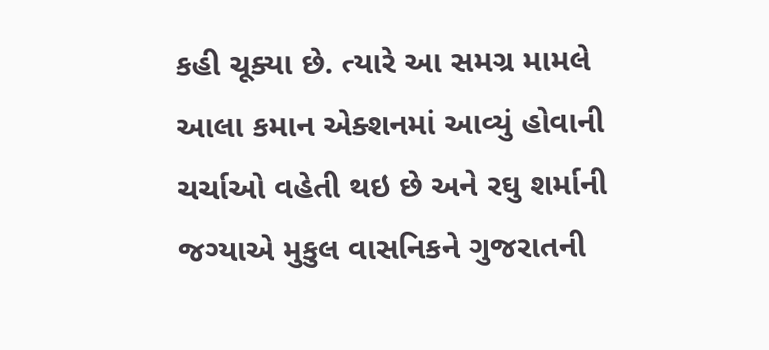કહી ચૂક્યા છે. ત્યારે આ સમગ્ર મામલે આલા કમાન એક્શનમાં આવ્યું હોવાની ચર્ચાઓ વહેતી થઇ છે અને રઘુ શર્માની જગ્યાએ મુકુલ વાસનિકને ગુજરાતની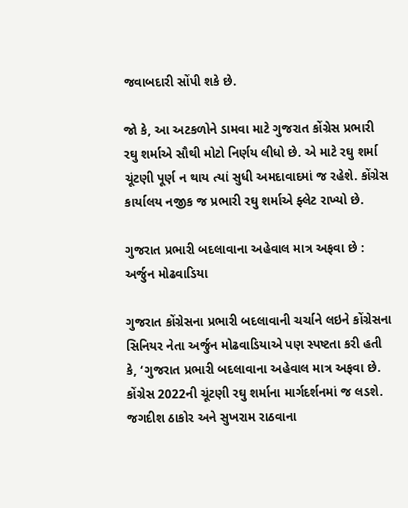જવાબદારી સોંપી શકે છે.

જો કે, આ અટકળોને ડામવા માટે ગુજરાત કોંગ્રેસ પ્રભારી રઘુ શર્માએ સૌથી મોટો નિર્ણય લીધો છે. એ માટે રઘુ શર્મા ચૂંટણી પૂર્ણ ન થાય ત્યાં સુધી અમદાવાદમાં જ રહેશે. કોંગ્રેસ કાર્યાલય નજીક જ પ્રભારી રઘુ શર્માએ ફ્લેટ રાખ્યો છે.

ગુજરાત પ્રભારી બદલાવાના અહેવાલ માત્ર અફવા છે : અર્જુન મોઢવાડિયા

ગુજરાત કોંગ્રેસના પ્રભારી બદલાવાની ચર્ચાને લઇને કોંગ્રેસના સિનિયર નેતા અર્જુન મોઢવાડિયાએ પણ સ્પષ્ટતા કરી હતી કે, ‘ગુજરાત પ્રભારી બદલાવાના અહેવાલ માત્ર અફવા છે. કોંગ્રેસ 2022ની ચૂંટણી રઘુ શર્માના માર્ગદર્શનમાં જ લડશે. જગદીશ ઠાકોર અને સુખરામ રાઠવાના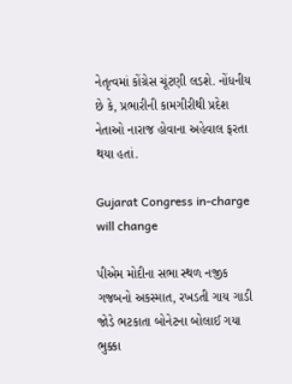નેતૃત્વમાં કોંગ્રેસ ચૂંટણી લડશે. નોંધનીય છે કે, પ્રભારીની કામગીરીથી પ્રદેશ નેતાઓ નારાજ હોવાના અહેવાલ ફરતા થયા હતાં.

Gujarat Congress in-charge will change

પીએમ મોદીના સભા સ્થળ નજીક ગજબનો અકસ્માત, રખડતી ગાય ગાડી જોડે ભટકાતા બોનેટના બોલાઈ ગયા ભુક્કા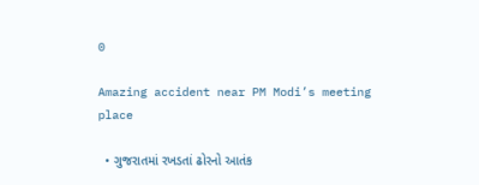0

Amazing accident near PM Modi’s meeting place

  • ગુજરાતમાં રખડતાં ઢોરનો આતંક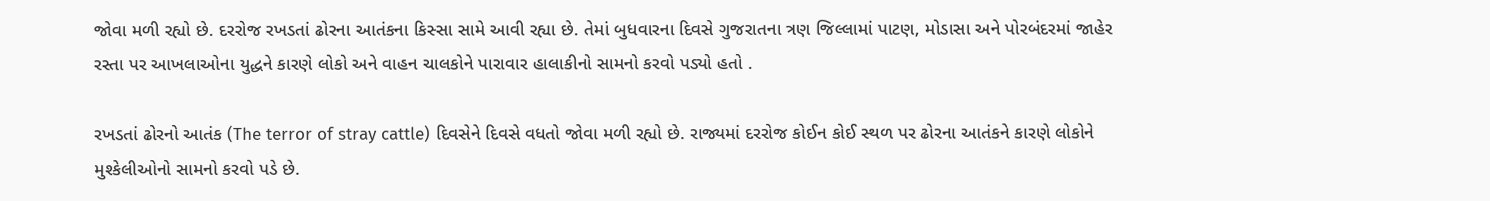જોવા મળી રહ્યો છે. દરરોજ રખડતાં ઢોરના આતંકના કિસ્સા સામે આવી રહ્યા છે. તેમાં બુધવારના દિવસે ગુજરાતના ત્રણ જિલ્લામાં પાટણ, મોડાસા અને પોરબંદરમાં જાહેર રસ્તા પર આખલાઓના યુદ્ધને કારણે લોકો અને વાહન ચાલકોને પારાવાર હાલાકીનો સામનો કરવો પડ્યો હતો .

રખડતાં ઢોરનો આતંક (The terror of stray cattle) દિવસેને દિવસે વધતો જોવા મળી રહ્યો છે. રાજ્યમાં દરરોજ કોઈન કોઈ સ્થળ પર ઢોરના આતંકને કારણે લોકોને મુશ્કેલીઓનો સામનો કરવો પડે છે.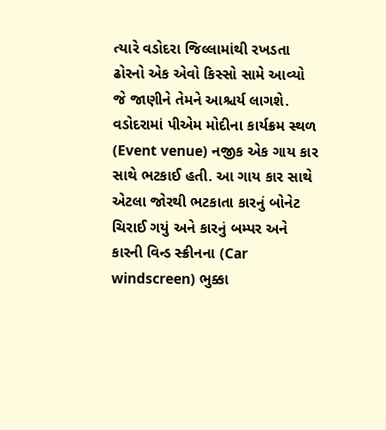ત્યારે વડોદરા જિલ્લામાંથી રખડતા ઢોરનો એક એવો કિસ્સો સામે આવ્યો જે જાણીને તેમને આશ્ચર્ય લાગશે. વડોદરામાં પીએમ મોદીના કાર્યક્રમ સ્થળ (Event venue) નજીક એક ગાય કાર સાથે ભટકાઈ હતી. આ ગાય કાર સાથે એટલા જોરથી ભટકાતા કારનું બોનેટ ચિરાઈ ગયું અને કારનું બમ્પર અને કારની વિન્ડ સ્ક્રીનના (Car windscreen) ભુક્કા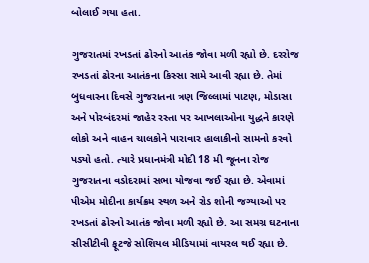બોલાઈ ગયા હતા.

ગુજરાતમાં રખડતાં ઢોરનો આતંક જોવા મળી રહ્યો છે. દરરોજ રખડતાં ઢોરના આતંકના કિસ્સા સામે આવી રહ્યા છે. તેમાં બુધવારના દિવસે ગુજરાતના ત્રણ જિલ્લામાં પાટણ, મોડાસા અને પોરબંદરમાં જાહેર રસ્તા પર આખલાઓના યુદ્ધને કારણે લોકો અને વાહન ચાલકોને પારાવાર હાલાકીનો સામનો કરવો પડ્યો હતો. ત્યારે પ્રધાનમંત્રી મોદી 18 મી જૂનના રોજ ગુજરાતના વડોદરામાં સભા યોજવા જઈ રહ્યા છે. એવામાં પીએમ મોદીના કાર્યક્રમ સ્થળ અને રોડ શોની જગ્યાઓ પર રખડતાં ઢોરનો આતંક જોવા મળી રહ્યો છે. આ સમગ્ર ઘટનાના સીસીટીવી ફૂટજે સોશિયલ મીડિયામાં વાયરલ થઈ રહ્યા છે.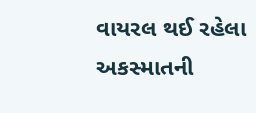વાયરલ થઈ રહેલા અકસ્માતની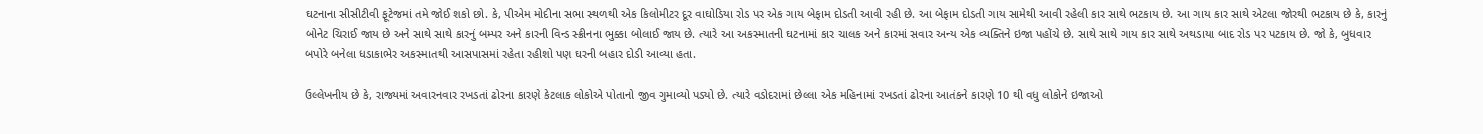ઘટનાના સીસીટીવી ફૂટેજમાં તમે જોઈ શકો છો. કે, પીએમ મોદીના સભા સ્થળથી એક કિલોમીટર દૂર વાઘોડિયા રોડ પર એક ગાય બેફામ દોડતી આવી રહી છે. આ બેફામ દોડતી ગાય સામેથી આવી રહેલી કાર સાથે ભટકાય છે. આ ગાય કાર સાથે એટલા જોરથી ભટકાય છે કે, કારનું બોનેટ ચિરાઈ જાય છે અને સાથે સાથે કારનું બમ્પર અને કારની વિન્ડ સ્ક્રીનના ભુક્કા બોલાઈ જાય છે. ત્યારે આ અકસ્માતની ઘટનામાં કાર ચાલક અને કારમાં સવાર અન્ય એક વ્યક્તિને ઇજા પહોંચે છે. સાથે સાથે ગાય કાર સાથે અથડાયા બાદ રોડ પર પટકાય છે. જો કે, બુધવાર બપોરે બનેલા ધડાકાભેર અકસ્માતથી આસપાસમાં રહેતા રહીશો પણ ઘરની બહાર દોડી આવ્યા હતા.

ઉલ્લેખનીય છે કે, રાજ્યમાં અવારનવાર રખડતાં ઢોરના કારણે કેટલાક લોકોએ પોતાનો જીવ ગુમાવ્યો પડ્યો છે. ત્યારે વડોદરામાં છેલ્લા એક મહિનામાં રખડતાં ઢોરના આતંકને કારણે 10 થી વધુ લોકોને ઇજાઓ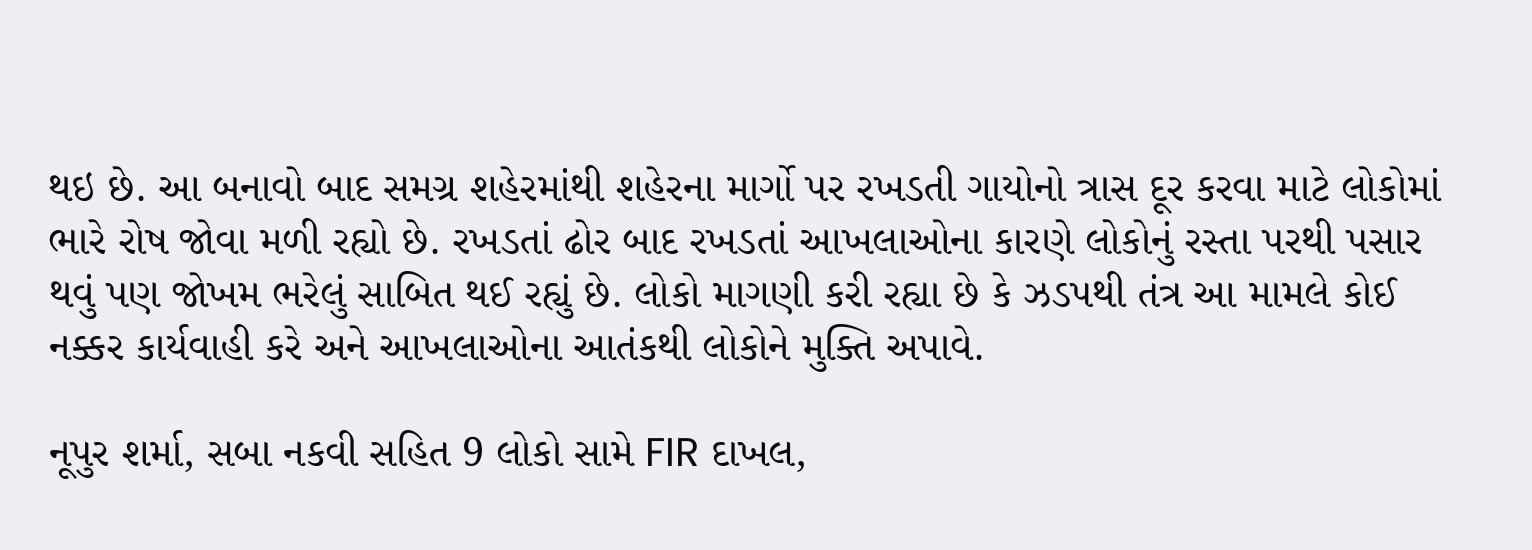થઇ છે. આ બનાવો બાદ સમગ્ર શહેરમાંથી શહેરના માર્ગો પર રખડતી ગાયોનો ત્રાસ દૂર કરવા માટે લોકોમાં ભારે રોષ જોવા મળી રહ્યો છે. રખડતાં ઢોર બાદ રખડતાં આખલાઓના કારણે લોકોનું રસ્તા પરથી પસાર થવું પણ જોખમ ભરેલું સાબિત થઈ રહ્યું છે. લોકો માગણી કરી રહ્યા છે કે ઝડપથી તંત્ર આ મામલે કોઈ નક્કર કાર્યવાહી કરે અને આખલાઓના આતંકથી લોકોને મુક્તિ અપાવે.

નૂપુર શર્મા, સબા નકવી સહિત 9 લોકો સામે FIR દાખલ,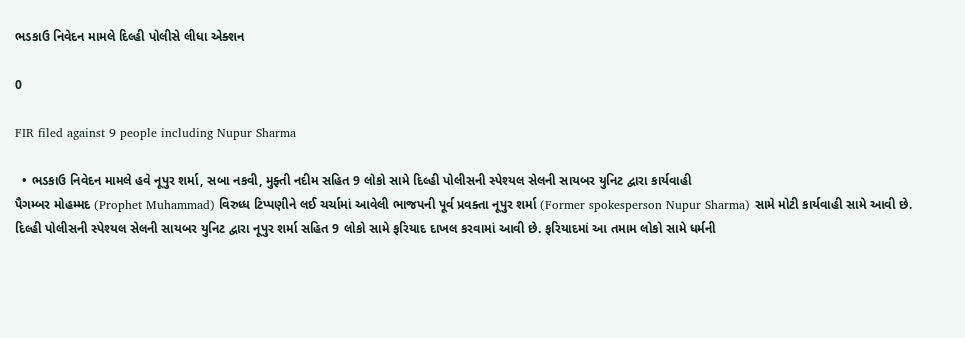ભડકાઉ નિવેદન મામલે દિલ્હી પોલીસે લીધા એક્શન

0

FIR filed against 9 people including Nupur Sharma

  • ભડકાઉ નિવેદન મામલે હવે નૂપુર શર્મા, સબા નકવી, મુફ્તી નદીમ સહિત 9 લોકો સામે દિલ્હી પોલીસની સ્પેશ્યલ સેલની સાયબર યુનિટ દ્વારા કાર્યવાહી
પૈગમ્બર મોહમ્મદ (Prophet Muhammad) વિરુધ્ધ ટિપ્પણીને લઈ ચર્ચામાં આવેલી ભાજપની પૂર્વ પ્રવક્તા નૂપુર શર્મા (Former spokesperson Nupur Sharma) સામે મોટી કાર્યવાહી સામે આવી છે. દિલ્હી પોલીસની સ્પેશ્યલ સેલની સાયબર યુનિટ દ્વારા નૂપુર શર્મા સહિત 9 લોકો સામે ફરિયાદ દાખલ કરવામાં આવી છે. ફરિયાદમાં આ તમામ લોકો સામે ધર્મની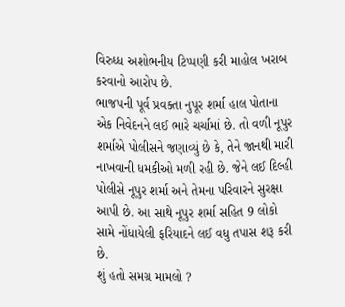વિરુધ્ધ અશોભનીય ટિપ્પણી કરી માહોલ ખરાબ કરવાનો આરોપ છે.
ભાજપની પૂર્વ પ્રવક્તા નુપૂર શર્મા હાલ પોતાના એક નિવેદનને લઈ ભારે ચર્ચામાં છે. તો વળી નૂપુર શર્માએ પોલીસને જણાવ્યું છે કે, તેને જાનથી મારી નાખવાની ધમકીઓ મળી રહી છે. જેને લઈ દિલ્હી પોલીસે નૂપુર શર્મા અને તેમના પરિવારને સુરક્ષા આપી છે. આ સાથે નૂપુર શર્મા સહિત 9 લોકો સામે નોંધાયેલી ફરિયાદને લઈ વધુ તપાસ શરૂ કરી છે.
શું હતો સમગ્ર મામલો ?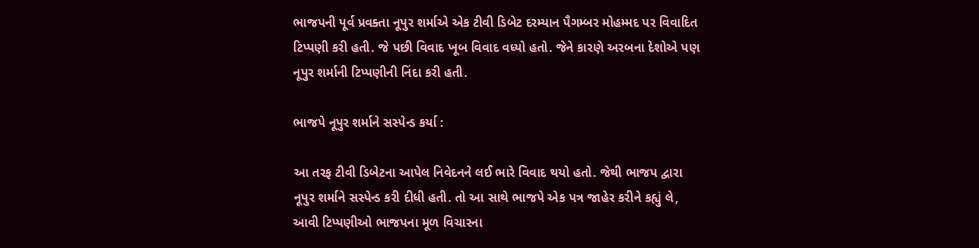ભાજપની પૂર્વ પ્રવક્તા નૂપુર શર્માએ એક ટીવી ડિબેટ દરમ્યાન પૈગમ્બર મોહમ્મદ પર વિવાદિત ટિપ્પણી કરી હતી. જે પછી વિવાદ ખૂબ વિવાદ વધ્યો હતો. જેને કારણે અરબના દેશોએ પણ નૂપુર શર્માની ટિપ્પણીની નિંદા કરી હતી.

ભાજપે નૂપુર શર્માને સસ્પેન્ડ કર્યા :

આ તરફ ટીવી ડિબેટના આપેલ નિવેદનને લઈ ભારે વિવાદ થયો હતો. જેથી ભાજપ દ્વારા નૂપુર શર્માને સસ્પેન્ડ કરી દીધી હતી. તો આ સાથે ભાજપે એક પત્ર જાહેર કરીને કહ્યું લે, આવી ટિપ્પણીઓ ભાજપના મૂળ વિચારના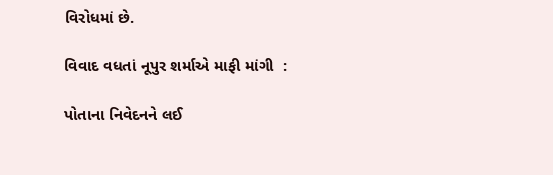વિરોધમાં છે.

વિવાદ વધતાં નૂપુર શર્માએ માફી માંગી  :

પોતાના નિવેદનને લઈ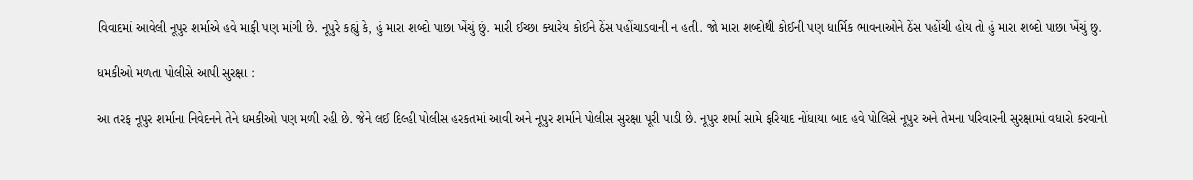વિવાદમાં આવેલી નૂપુર શર્માએ હવે માફી પણ માંગી છે. નૂપુરે કહ્યું કે, હું મારા શબ્દો પાછા ખેંચું છું. મારી ઈચ્છા ક્યારેય કોઈને ઠેંસ પહોંચાડવાની ન હતી. જો મારા શબ્દોથી કોઈની પણ ધાર્મિક ભાવનાઓને ઠેંસ પહોંચી હોય તો હું મારા શબ્દો પાછા ખેંચું છુ.

ધમકીઓ મળતા પોલીસે આપી સુરક્ષા :

આ તરફ નૂપુર શર્માના નિવેદનને તેને ધમકીઓ પણ મળી રહી છે. જેને લઈ દિલ્હી પોલીસ હરકતમાં આવી અને નૂપુર શર્માને પોલીસ સુરક્ષા પૂરી પાડી છે. નૂપુર શર્મા સામે ફરિયાદ નોંધાયા બાદ હવે પોલિસે નૂપુર અને તેમના પરિવારની સુરક્ષામાં વધારો કરવાનો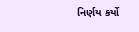નિર્ણય કર્યો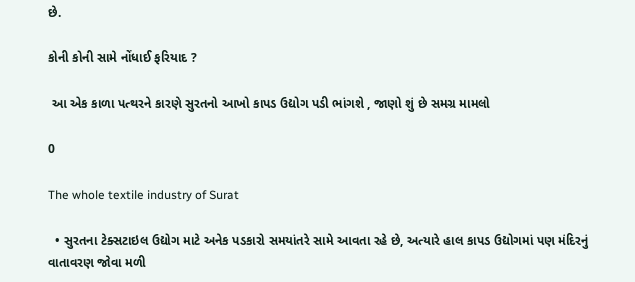છે.

કોની કોની સામે નોંધાઈ ફરિયાદ ?

 આ એક કાળા પત્થરને કારણે સુરતનો આખો કાપડ ઉદ્યોગ પડી ભાંગશે , જાણો શું છે સમગ્ર મામલો

0

The whole textile industry of Surat

  • સુરતના ટેક્સટાઇલ ઉદ્યોગ માટે અનેક પડકારો સમયાંતરે સામે આવતા રહે છે, અત્યારે હાલ કાપડ ઉદ્યોગમાં પણ મંદિરનું વાતાવરણ જોવા મળી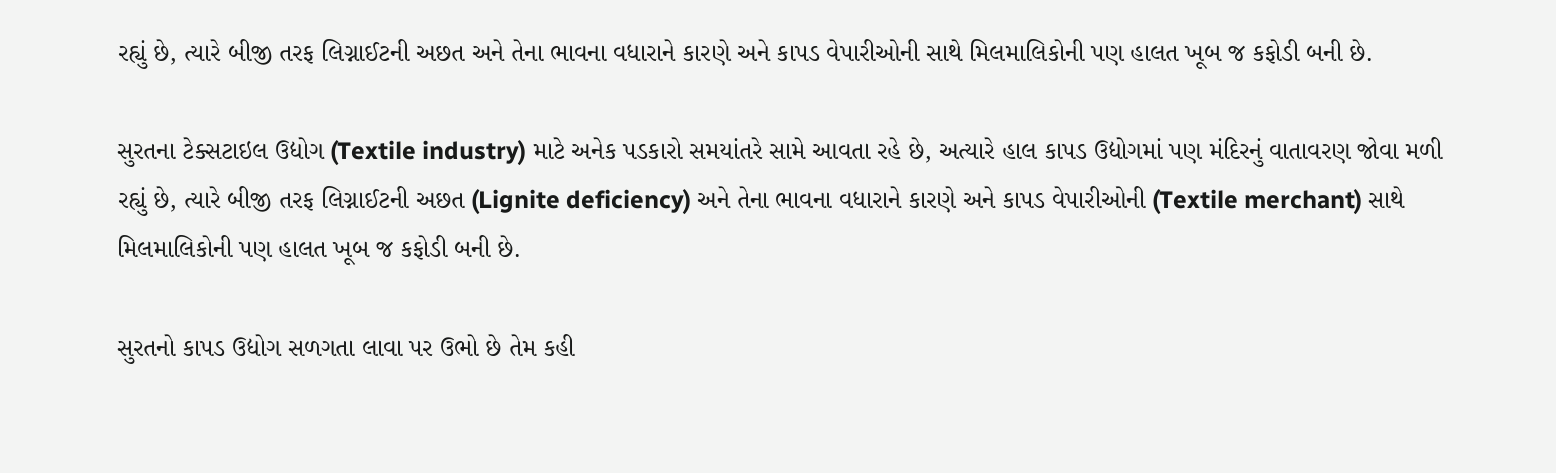રહ્યું છે, ત્યારે બીજી તરફ લિગ્નાઈટની અછત અને તેના ભાવના વધારાને કારણે અને કાપડ વેપારીઓની સાથે મિલમાલિકોની પણ હાલત ખૂબ જ કફોડી બની છે.

સુરતના ટેક્સટાઇલ ઉદ્યોગ (Textile industry) માટે અનેક પડકારો સમયાંતરે સામે આવતા રહે છે, અત્યારે હાલ કાપડ ઉદ્યોગમાં પણ મંદિરનું વાતાવરણ જોવા મળી રહ્યું છે, ત્યારે બીજી તરફ લિગ્નાઈટની અછત (Lignite deficiency) અને તેના ભાવના વધારાને કારણે અને કાપડ વેપારીઓની (Textile merchant) સાથે મિલમાલિકોની પણ હાલત ખૂબ જ કફોડી બની છે.

સુરતનો કાપડ ઉદ્યોગ સળગતા લાવા પર ઉભો છે તેમ કહી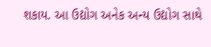શકાય. આ ઉદ્યોગ અનેક અન્ય ઉદ્યોગ સાથે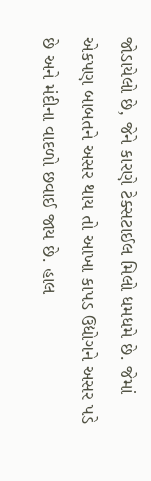જોડાયેલો છે, જેને કારણે ટેક્સટાઈલ મિલો ધમધમે છે. જેમાં એકપણ બાબતને અસર થાય તો આખા કાપડ ઉદ્યોગને અસર પડે છે અને મંદીના વાદળો છવાઈ જાય છે. હાલ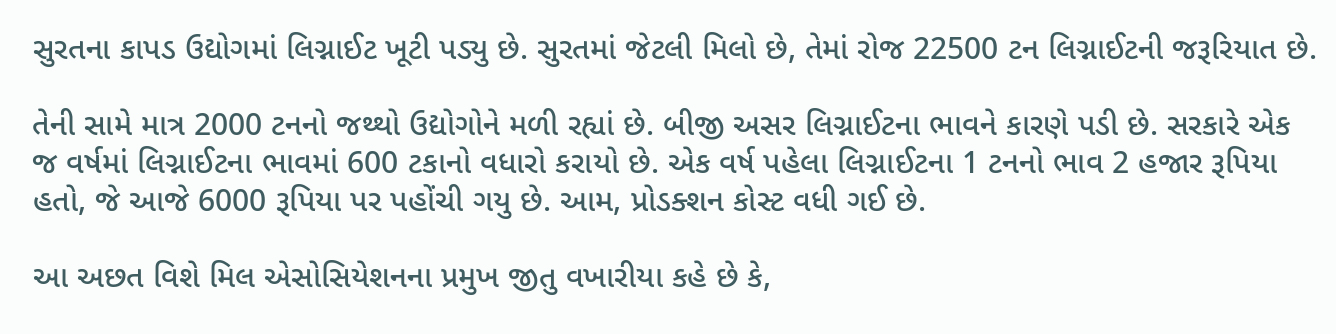સુરતના કાપડ ઉદ્યોગમાં લિગ્નાઈટ ખૂટી પડ્યુ છે. સુરતમાં જેટલી મિલો છે, તેમાં રોજ 22500 ટન લિગ્નાઈટની જરૂરિયાત છે.

તેની સામે માત્ર 2000 ટનનો જથ્થો ઉદ્યોગોને મળી રહ્યાં છે. બીજી અસર લિગ્નાઈટના ભાવને કારણે પડી છે. સરકારે એક જ વર્ષમાં લિગ્નાઈટના ભાવમાં 600 ટકાનો વધારો કરાયો છે. એક વર્ષ પહેલા લિગ્નાઈટના 1 ટનનો ભાવ 2 હજાર રૂપિયા હતો, જે આજે 6000 રૂપિયા પર પહોંચી ગયુ છે. આમ, પ્રોડક્શન કોસ્ટ વધી ગઈ છે.

આ અછત વિશે મિલ એસોસિયેશનના પ્રમુખ જીતુ વખારીયા કહે છે કે,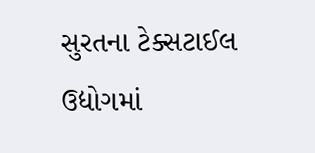સુરતના ટેક્સટાઈલ ઉદ્યોગમાં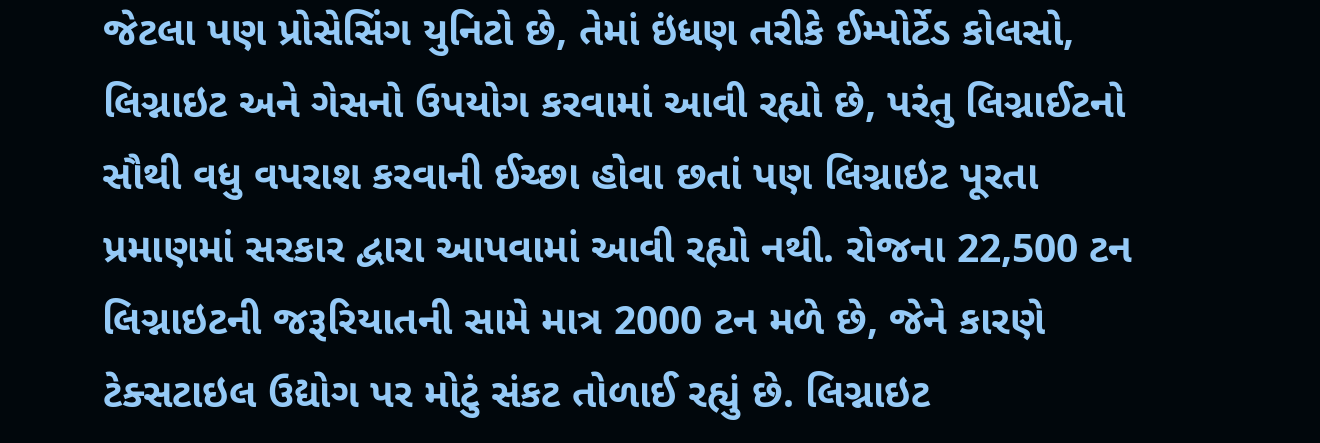જેટલા પણ પ્રોસેસિંગ યુનિટો છે, તેમાં ઇંધણ તરીકે ઈમ્પોર્ટેડ કોલસો, લિગ્નાઇટ અને ગેસનો ઉપયોગ કરવામાં આવી રહ્યો છે, પરંતુ લિગ્નાઈટનો સૌથી વધુ વપરાશ કરવાની ઈચ્છા હોવા છતાં પણ લિગ્નાઇટ પૂરતા પ્રમાણમાં સરકાર દ્વારા આપવામાં આવી રહ્યો નથી. રોજના 22,500 ટન લિગ્નાઇટની જરૂરિયાતની સામે માત્ર 2000 ટન મળે છે, જેને કારણે ટેક્સટાઇલ ઉદ્યોગ પર મોટું સંકટ તોળાઈ રહ્યું છે. લિગ્નાઇટ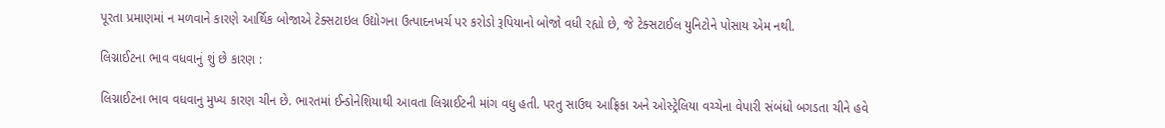પૂરતા પ્રમાણમાં ન મળવાને કારણે આર્થિક બોજાએ ટેક્સટાઇલ ઉદ્યોગના ઉત્પાદનખર્ચ પર કરોડો રૂપિયાનો બોજો વધી રહ્યો છે, જે ટેક્સટાઈલ યુનિટોને પોસાય એમ નથી.

લિગ્નાઈટના ભાવ વધવાનું શું છે કારણ :

લિગ્નાઈટના ભાવ વધવાનુ મુખ્ય કારણ ચીન છે. ભારતમાં ઈન્ડોનેશિયાથી આવતા લિગ્નાઈટની માંગ વધુ હતી. પરતુ સાઉથ આફ્રિકા અને ઓસ્ટ્રેલિયા વચ્ચેના વેપારી સંબંધો બગડતા ચીને હવે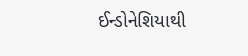ઈન્ડોનેશિયાથી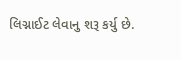લિગ્નાઈટ લેવાનુ શરૂ કર્યુ છે.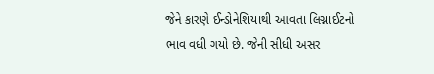જેને કારણે ઈન્ડોનેશિયાથી આવતા લિગ્નાઈટનો ભાવ વધી ગયો છે. જેની સીધી અસર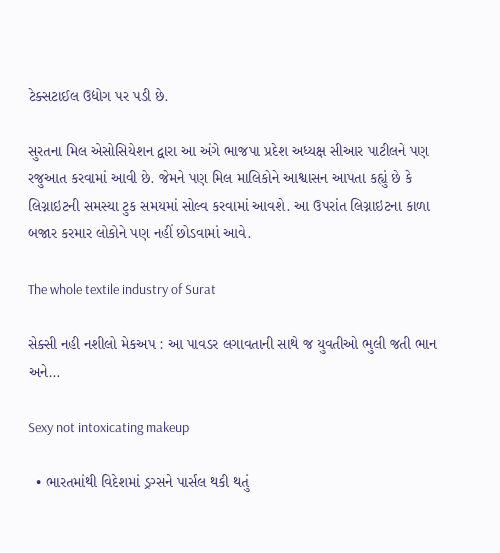ટેક્સટાઈલ ઉદ્યોગ પર પડી છે.

સુરતના મિલ એસોસિયેશન દ્વારા આ અંગે ભાજપા પ્રદેશ અધ્યક્ષ સીઆર પાટીલને પણ રજુઆત કરવામાં આવી છે. જેમને પણ મિલ માલિકોને આશ્વાસન આપતા કહ્યું છે કે લિગ્નાઇટની સમસ્યા ટુક સમયમાં સોલ્વ કરવામાં આવશે. આ ઉપરાંત લિગ્નાઇટના કાળા બજાર કરમાર લોકોને પણ નહીં છોડવામાં આવે.

The whole textile industry of Surat

સેક્સી નહી નશીલો મેકઅપ : આ પાવડર લગાવતાની સાથે જ યુવતીઓ ભુલી જતી ભાન અને…

Sexy not intoxicating makeup

  • ભારતમાંથી વિદેશમાં ડ્રગ્સને પાર્સલ થકી થતું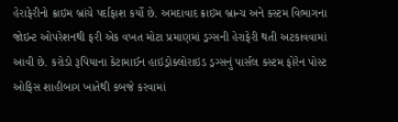હેરાફેરીનો ક્રાઇમ બ્રાંચે પર્દાફાશ કર્યો છે. અમદાવાદ ક્રાઇમ બ્રાન્ચ અને કસ્ટમ વિભાગના જોઇન્ટ ઓપરેશનથી ફરી એક વખત મોટા પ્રમાણમાં ડ્રગ્સની હેરાફેરી થતી અટકાવવામાં આવી છે. કરોડો રૂપિયાના કેટામાઈન હાઇડ્રોક્લોરાઇડ ડ્રગ્સનું પાર્સલ કસ્ટમ ફોરેન પોસ્ટ ઓફિસ શાહીબાગ ખાતેથી કબજે કરવામાં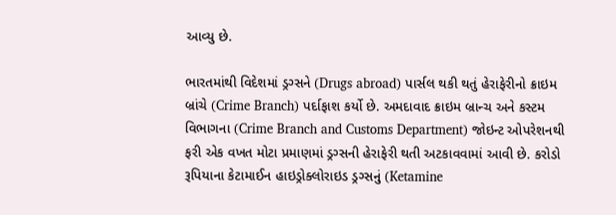આવ્યુ છે.

ભારતમાંથી વિદેશમાં ડ્રગ્સને (Drugs abroad) પાર્સલ થકી થતું હેરાફેરીનો ક્રાઇમ બ્રાંચે (Crime Branch) પર્દાફાશ કર્યો છે. અમદાવાદ ક્રાઇમ બ્રાન્ચ અને કસ્ટમ વિભાગના (Crime Branch and Customs Department) જોઇન્ટ ઓપરેશનથી ફરી એક વખત મોટા પ્રમાણમાં ડ્રગ્સની હેરાફેરી થતી અટકાવવામાં આવી છે. કરોડો રૂપિયાના કેટામાઈન હાઇડ્રોક્લોરાઇડ ડ્રગ્સનું (Ketamine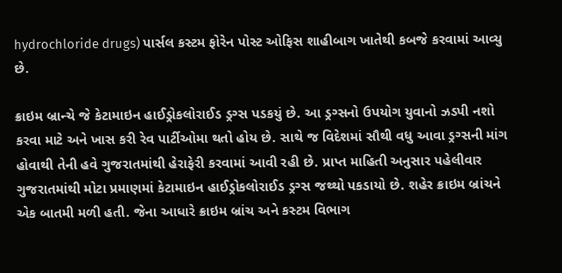hydrochloride drugs) પાર્સલ કસ્ટમ ફોરેન પોસ્ટ ઓફિસ શાહીબાગ ખાતેથી કબજે કરવામાં આવ્યુ છે.

ક્રાઇમ બ્રાન્ચે જે કેટામાઇન હાઈડ્રોકલોરાઈડ ડ્રગ્સ પડકયું છે. આ ડ્રગ્સનો ઉપયોગ યુવાનો ઝડપી નશો કરવા માટે અને ખાસ કરી રેવ પાર્ટીઓમા થતો હોય છે. સાથે જ વિદેશમાં સૌથી વધુ આવા ડ્રગ્સની માંગ હોવાથી તેની હવે ગુજરાતમાંથી હેરાફેરી કરવામાં આવી રહી છે. પ્રાપ્ત માહિતી અનુસાર પહેલીવાર ગુજરાતમાંથી મોટા પ્રમાણમાં કેટામાઇન હાઈડ્રોકલોરાઈડ ડ્રગ્સ જથ્થો પકડાયો છે. શહેર ક્રાઇમ બ્રાંચને એક બાતમી મળી હતી. જેના આધારે ક્રાઇમ બ્રાંચ અને કસ્ટમ વિભાગ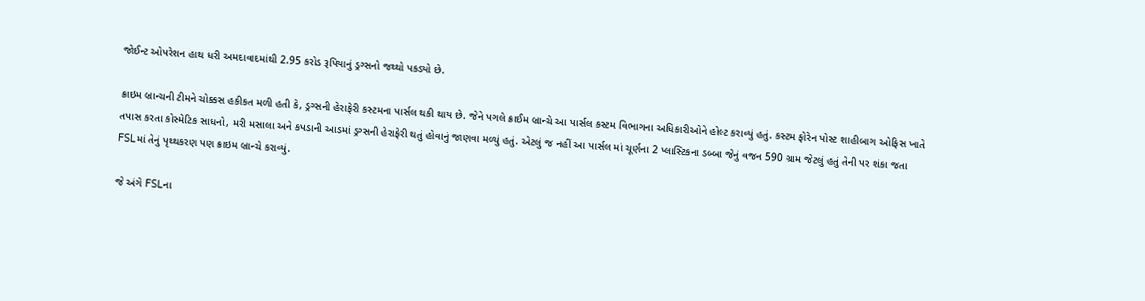જોઈન્ટ ઓપરેશન હાથ ધરી અમદાવાદમાંથી 2.95 કરોડ રૂપિયાનું ડ્રગ્સનો જથ્થો પકડ્યો છે.

ક્રાઇમ બ્રાન્ચની ટીમને ચોક્કસ હકીકત મળી હતી કે, ડ્રગ્સની હેરાફેરી કસ્ટમના પાર્સલ થકી થાય છે. જેને પગલે ક્રાઈમ બ્રાન્ચે આ પાર્સલ કસ્ટમ વિભાગના અધિકારીઓને હોલ્ટ કરાવ્યું હતું. કસ્ટમ ફોરેન પોસ્ટ શાહીબાગ ઓફિસ ખાતે તપાસ કરતા કોસ્મેટિક સાધનો, મરી મસાલા અને કપડાની આડમાં ડ્રગ્સની હેરાફેરી થતું હોવાનું જાણવા મળ્યું હતું. એટલું જ નહીં આ પાર્સલ માં ચૂર્ણના 2 પ્લાસ્ટિકના ડબ્બા જેનું વજન 590 ગ્રામ જેટલું હતું તેની પર શંકા જતા FSLમાં તેનું પૃથ્થકરણ પણ ક્રાઇમ બ્રાન્ચે કરાવ્યું.

જે અંગે FSLના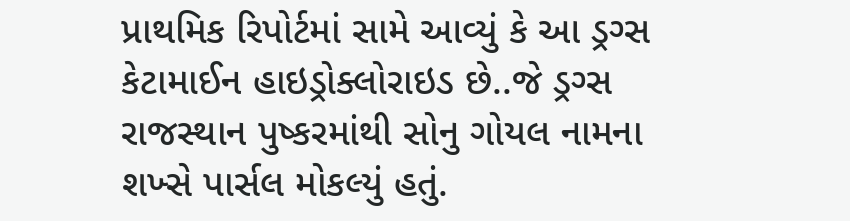પ્રાથમિક રિપોર્ટમાં સામે આવ્યું કે આ ડ્રગ્સ કેટામાઈન હાઇડ્રોક્લોરાઇડ છે..જે ડ્રગ્સ રાજસ્થાન પુષ્કરમાંથી સોનુ ગોયલ નામના શખ્સે પાર્સલ મોકલ્યું હતું.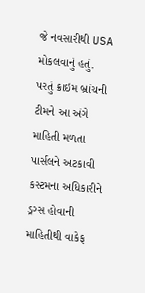જે નવસારીથી USA મોકલવાનું હતું. પરતું ક્રાઇમ બ્રાંચની ટીમને આ અંગે માહિતી મળતા પાર્સલને અટકાવી કસ્ટમના અધિકારીને ડ્રગ્સ હોવાની માહિતીથી વાકેફ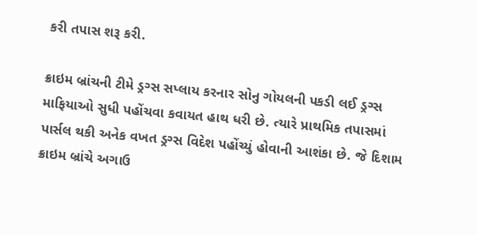કરી તપાસ શરૂ કરી.

ક્રાઇમ બ્રાંચની ટીમે ડ્રગ્સ સપ્લાય કરનાર સોનુ ગોયલની પકડી લઈ ડ્રગ્સ માફિયાઓ સુધી પહોંચવા કવાયત હાથ ધરી છે. ત્યારે પ્રાથમિક તપાસમાં પાર્સલ થકી અનેક વખત ડ્રગ્સ વિદેશ પહોંચ્યું હોવાની આશંકા છે. જે દિશામ ક્રાઇમ બ્રાંચે અગાઉ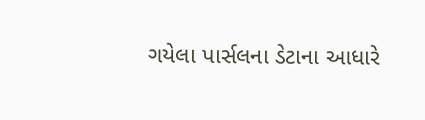ગયેલા પાર્સલના ડેટાના આધારે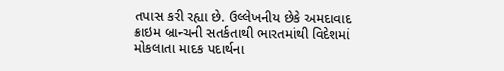તપાસ કરી રહ્યા છે. ઉલ્લેખનીય છેકે અમદાવાદ ક્રાઇમ બ્રાન્ચની સતર્કતાથી ભારતમાંથી વિદેશમાં મોકલાતા માદક પદાર્થના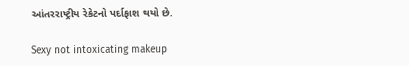આંતરરાષ્ટ્રીય રેકેટનો પર્દાફાશ થયો છે.

Sexy not intoxicating makeup